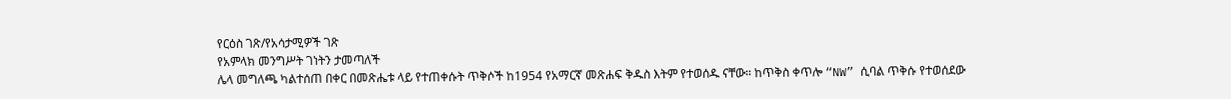የርዕስ ገጽ/የአሳታሚዎች ገጽ
የአምላክ መንግሥት ገነትን ታመጣለች
ሌላ መግለጫ ካልተሰጠ በቀር በመጽሔቱ ላይ የተጠቀሱት ጥቅሶች ከ1954 የአማርኛ መጽሐፍ ቅዱስ እትም የተወሰዱ ናቸው። ከጥቅስ ቀጥሎ “NW” ሲባል ጥቅሱ የተወሰደው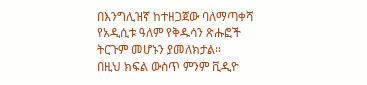በእንግሊዝኛ ከተዘጋጀው ባለማጣቀሻ የአዲሲቱ ዓለም የቅዱሳን ጽሑፎች ትርጉም መሆኑን ያመለክታል።
በዚህ ክፍል ውስጥ ምንም ቪዲዮ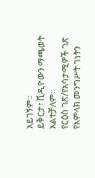አይገኝም።
ይቅርታ፣ ቪዲዮውን ማጫወት አልተቻለም።
የርዕስ ገጽ/የአሳታሚዎች ገጽ
የአምላክ መንግሥት ገነትን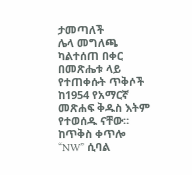ታመጣለች
ሌላ መግለጫ ካልተሰጠ በቀር በመጽሔቱ ላይ የተጠቀሱት ጥቅሶች ከ1954 የአማርኛ መጽሐፍ ቅዱስ እትም የተወሰዱ ናቸው። ከጥቅስ ቀጥሎ “NW” ሲባል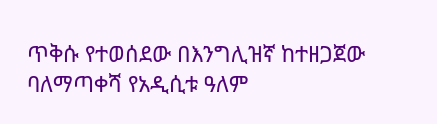ጥቅሱ የተወሰደው በእንግሊዝኛ ከተዘጋጀው ባለማጣቀሻ የአዲሲቱ ዓለም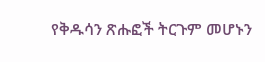የቅዱሳን ጽሑፎች ትርጉም መሆኑን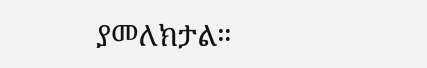ያመለክታል።